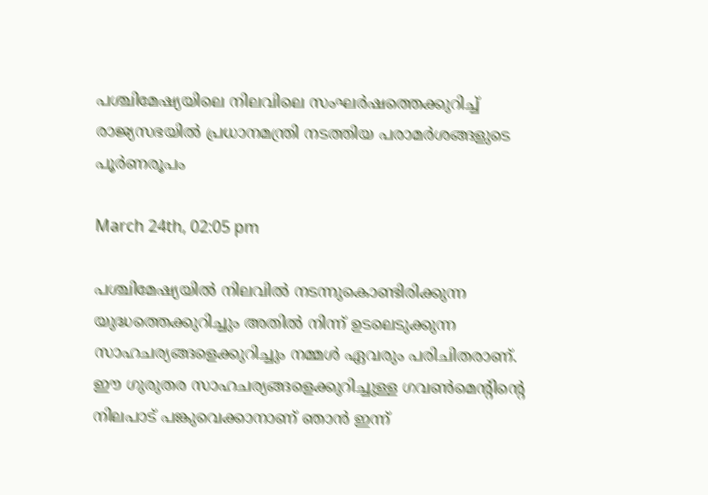പശ്ചിമേഷ്യയിലെ നിലവിലെ സംഘർഷത്തെക്കുറിച്ച് രാജ്യസഭയിൽ പ്രധാനമന്ത്രി നടത്തിയ പരാമർശങ്ങളുടെ പൂർണരൂപം

March 24th, 02:05 pm

പശ്ചിമേഷ്യയിൽ നിലവിൽ നടന്നുകൊണ്ടിരിക്കുന്ന യുദ്ധത്തെക്കുറിച്ചും അതിൽ നിന്ന് ഉടലെടുക്കുന്ന സാഹചര്യങ്ങളെക്കുറിച്ചും നമ്മൾ ഏവരും പരിചിതരാണ്. ഈ ഗുരുതര സാഹചര്യങ്ങളെക്കുറിച്ചുള്ള ഗവൺമെന്റിന്റെ നിലപാട് പങ്കുവെക്കാനാണ് ഞാൻ ഇന്ന്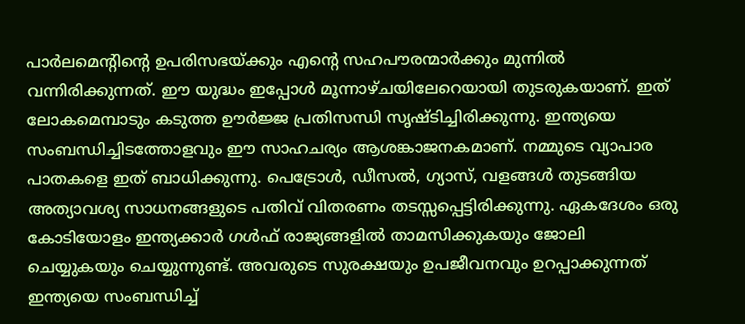പാർലമെന്റിന്റെ ഉപരിസഭയ്ക്കും എന്റെ സഹപൗരന്മാർക്കും മുന്നിൽ വന്നിരിക്കുന്നത്. ഈ യുദ്ധം ഇപ്പോൾ മൂന്നാഴ്ചയിലേറെയായി തുടരുകയാണ്. ഇത് ലോകമെമ്പാടും കടുത്ത ഊർജ്ജ പ്രതിസന്ധി സൃഷ്ടിച്ചിരിക്കുന്നു. ഇന്ത്യയെ സംബന്ധിച്ചിടത്തോളവും ഈ സാഹചര്യം ആശങ്കാജനകമാണ്. നമ്മുടെ വ്യാപാര പാതകളെ ഇത് ബാധിക്കുന്നു. പെട്രോൾ, ഡീസൽ, ഗ്യാസ്, വളങ്ങൾ തുടങ്ങിയ അത്യാവശ്യ സാധനങ്ങളുടെ പതിവ് വിതരണം തടസ്സപ്പെട്ടിരിക്കുന്നു. ഏകദേശം ഒരു കോടിയോളം ഇന്ത്യക്കാർ ഗൾഫ് രാജ്യങ്ങളിൽ താമസിക്കുകയും ജോലി ചെയ്യുകയും ചെയ്യുന്നുണ്ട്. അവരുടെ സുരക്ഷയും ഉപജീവനവും ഉറപ്പാക്കുന്നത് ഇന്ത്യയെ സംബന്ധിച്ച്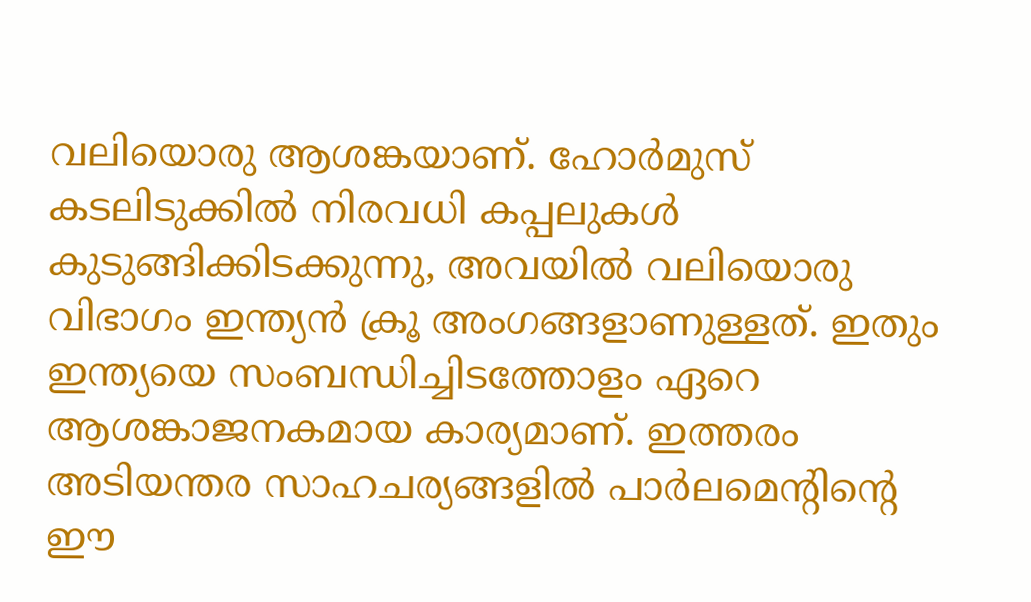വലിയൊരു ആശങ്കയാണ്. ഹോർമുസ് കടലിടുക്കിൽ നിരവധി കപ്പലുകൾ കുടുങ്ങിക്കിടക്കുന്നു, അവയിൽ വലിയൊരു വിഭാഗം ഇന്ത്യൻ ക്രൂ അംഗങ്ങളാണുള്ളത്. ഇതും ഇന്ത്യയെ സംബന്ധിച്ചിടത്തോളം ഏറെ ആശങ്കാജനകമായ കാര്യമാണ്. ഇത്തരം അടിയന്തര സാഹചര്യങ്ങളിൽ പാർലമെന്റിന്റെ ഈ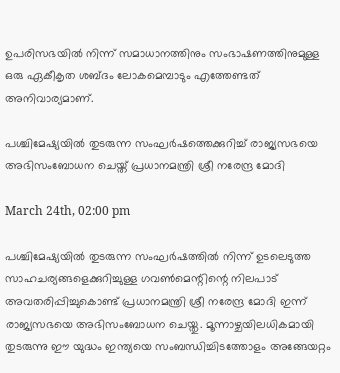ഉപരിസഭയിൽ നിന്ന് സമാധാനത്തിനും സംഭാഷണത്തിനുമുള്ള ഒരു ഏകീകൃത ശബ്ദം ലോകമെമ്പാടും എത്തേണ്ടത് അനിവാര്യമാണ്.

പശ്ചിമേഷ്യയിൽ തുടരുന്ന സംഘർഷത്തെക്കുറിച്ച് രാജ്യസഭയെ അഭിസംബോധന ചെയ്ത് പ്രധാനമന്ത്രി ശ്രീ നരേന്ദ്ര മോദി

March 24th, 02:00 pm

പശ്ചിമേഷ്യയിൽ തുടരുന്ന സംഘർഷത്തിൽ നിന്ന് ഉടലെടുത്ത സാഹചര്യങ്ങളെക്കുറിച്ചുള്ള ഗവൺമെന്റിന്റെ നിലപാട് അവതരിപ്പിച്ചുകൊണ്ട് പ്രധാനമന്ത്രി ശ്രീ നരേന്ദ്ര മോദി ഇന്ന് രാജ്യസഭയെ അഭിസംബോധന ചെയ്തു. മൂന്നാഴ്ചയിലധികമായി തുടരുന്നു ഈ യുദ്ധം ഇന്ത്യയെ സംബന്ധിച്ചിടത്തോളം അങ്ങേയറ്റം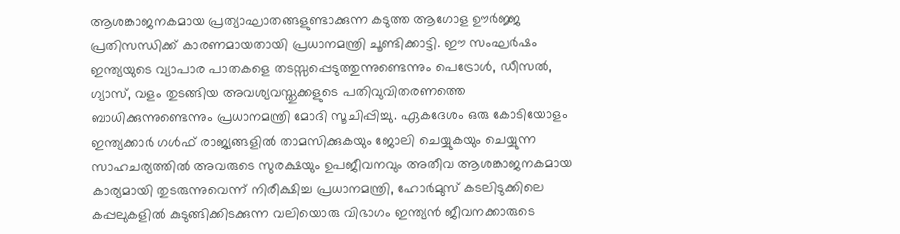ആശങ്കാജനകമായ പ്രത്യാഘാതങ്ങളുണ്ടാക്കുന്ന കടുത്ത ആഗോള ഊർജ്ജ പ്രതിസന്ധിക്ക് കാരണമായതായി പ്രധാനമന്ത്രി ചൂണ്ടിക്കാട്ടി. ഈ സംഘർഷം ഇന്ത്യയുടെ വ്യാപാര പാതകളെ തടസ്സപ്പെടുത്തുന്നുണ്ടെന്നും പെട്രോൾ, ഡീസൽ, ഗ്യാസ്, വളം തുടങ്ങിയ അവശ്യവസ്തുക്കളുടെ പതിവുവിതരണത്തെ ബാധിക്കുന്നുണ്ടെന്നും പ്രധാനമന്ത്രി മോദി സൂചിപ്പിച്ചു. ഏകദേശം ഒരു കോടിയോളം ഇന്ത്യക്കാർ ഗൾഫ് രാജ്യങ്ങളിൽ താമസിക്കുകയും ജോലി ചെയ്യുകയും ചെയ്യുന്ന സാഹചര്യത്തിൽ അവരുടെ സുരക്ഷയും ഉപജീവനവും അതീവ ആശങ്കാജനകമായ കാര്യമായി തുടരുന്നുവെന്ന് നിരീക്ഷിച്ച പ്രധാനമന്ത്രി, ഹോർമുസ് കടലിടുക്കിലെ കപ്പലുകളിൽ കുടുങ്ങിക്കിടക്കുന്ന വലിയൊരു വിഭാഗം ഇന്ത്യൻ ജീവനക്കാരുടെ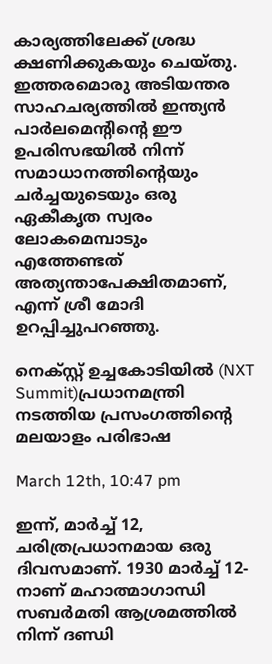കാര്യത്തിലേക്ക് ശ്രദ്ധ ക്ഷണിക്കുകയും ചെയ്തു. ഇത്തരമൊരു അടിയന്തര സാഹചര്യത്തിൽ ഇന്ത്യൻ പാർലമെന്റിന്റെ ഈ ഉപരിസഭയിൽ നിന്ന് സമാധാനത്തിന്റെയും ചർച്ചയുടെയും ഒരു ഏകീകൃത സ്വരം ലോകമെമ്പാടും എത്തേണ്ടത് അത്യന്താപേക്ഷിതമാണ്, എന്ന് ശ്രീ മോദി ഉറപ്പിച്ചുപറഞ്ഞു.

നെക്സ്റ്റ് ഉച്ചകോടിയിൽ (NXT Summit)പ്രധാനമന്ത്രി നടത്തിയ പ്രസംഗത്തിന്റെ മലയാളം പരിഭാഷ

March 12th, 10:47 pm

ഇന്ന്, മാർച്ച് 12, ചരിത്രപ്രധാനമായ ഒരു ദിവസമാണ്. 1930 മാർച്ച് 12-നാണ് മഹാത്മാഗാന്ധി സബർമതി ആശ്രമത്തിൽ നിന്ന് ദണ്ഡി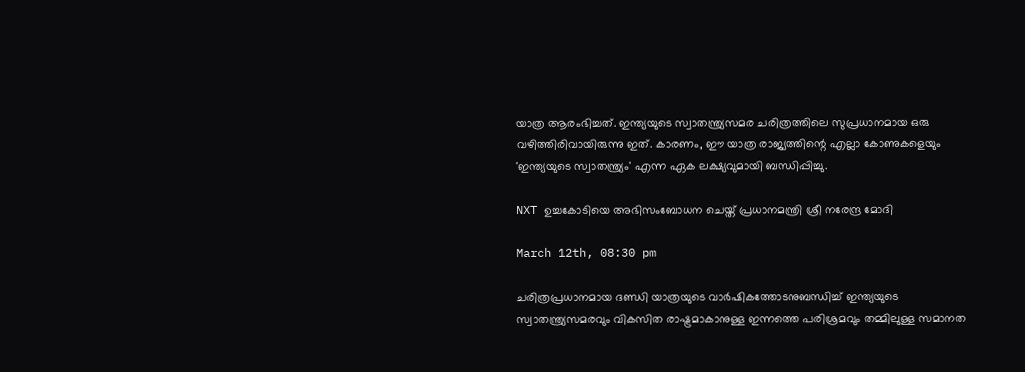യാത്ര ആരംഭിച്ചത്. ഇന്ത്യയുടെ സ്വാതന്ത്ര്യസമര ചരിത്രത്തിലെ സുപ്രധാനമായ ഒരു വഴിത്തിരിവായിരുന്നു ഇത്. കാരണം, ഈ യാത്ര രാജ്യത്തിന്റെ എല്ലാ കോണുകളെയും 'ഇന്ത്യയുടെ സ്വാതന്ത്ര്യം' എന്ന ഏക ലക്ഷ്യവുമായി ബന്ധിപ്പിച്ചു.

NXT ഉച്ചകോടിയെ അഭിസംബോധന ചെയ്ത് പ്രധാനമന്ത്രി ശ്രീ നരേന്ദ്ര മോദി

March 12th, 08:30 pm

ചരിത്രപ്രധാനമായ ദണ്ഡി യാത്രയുടെ വാർഷികത്തോടനുബന്ധിച്ച് ഇന്ത്യയുടെ സ്വാതന്ത്ര്യസമരവും വികസിത രാഷ്ട്രമാകാനുള്ള ഇന്നത്തെ പരിശ്രമവും തമ്മിലുള്ള സമാനത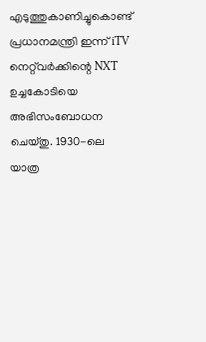എടുത്തുകാണിച്ചുകൊണ്ട് പ്രധാനമന്ത്രി ഇന്ന് iTV നെറ്റ്‌വർക്കിന്റെ NXT ഉച്ചകോടിയെ അഭിസംബോധന ചെയ്തു. 1930-ലെ യാത്ര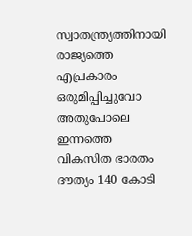സ്വാതന്ത്ര്യത്തിനായി രാജ്യത്തെ എപ്രകാരം ഒരുമിപ്പിച്ചുവോ അതുപോലെ ഇന്നത്തെ വികസിത ഭാരതം ദൗത്യം 140 കോടി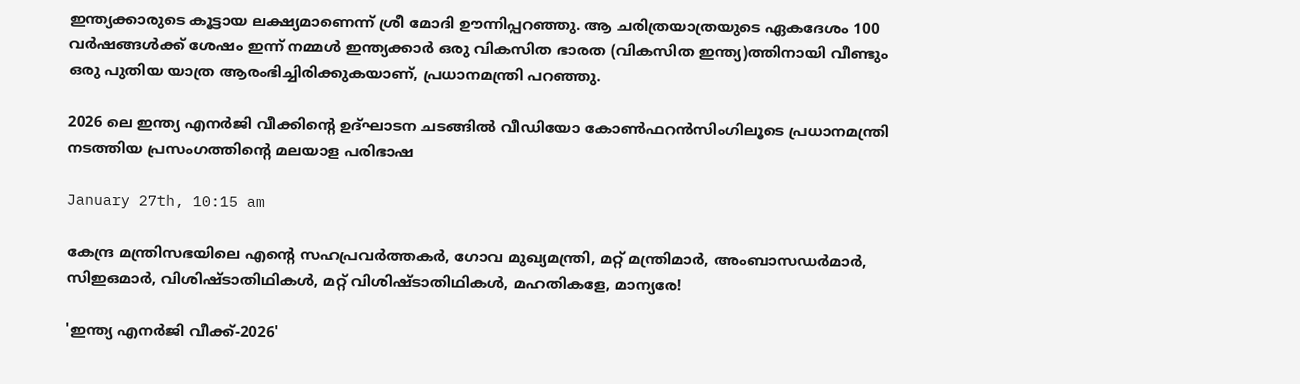ഇന്ത്യക്കാരുടെ കൂട്ടായ ലക്ഷ്യമാണെന്ന് ശ്രീ മോദി ഊന്നിപ്പറഞ്ഞു. ആ ചരിത്രയാത്രയുടെ ഏകദേശം 100 വർഷങ്ങൾക്ക് ശേഷം ഇന്ന് നമ്മൾ ഇന്ത്യക്കാർ ഒരു വികസിത ഭാരത (വികസിത ഇന്ത്യ)ത്തിനായി വീണ്ടും ഒരു പുതിയ യാത്ര ആരംഭിച്ചിരിക്കുകയാണ്, പ്രധാനമന്ത്രി പറഞ്ഞു.

2026 ലെ ഇന്ത്യ എനർജി വീക്കിന്റെ ഉദ്ഘാടന ചടങ്ങിൽ വീഡിയോ കോൺഫറൻസിംഗിലൂടെ പ്രധാനമന്ത്രി നടത്തിയ പ്രസംഗത്തിന്റെ മലയാള പരിഭാഷ

January 27th, 10:15 am

കേന്ദ്ര മന്ത്രിസഭയിലെ എന്റെ സഹപ്രവർത്തകർ, ഗോവ മുഖ്യമന്ത്രി, മറ്റ് മന്ത്രിമാർ, അംബാസഡർമാർ, സിഇഒമാർ, വിശിഷ്ടാതിഥികൾ, മറ്റ് വിശിഷ്ടാതിഥികൾ, മഹതികളേ, മാന്യരേ!

'ഇന്ത്യ എനർജി വീക്ക്-2026'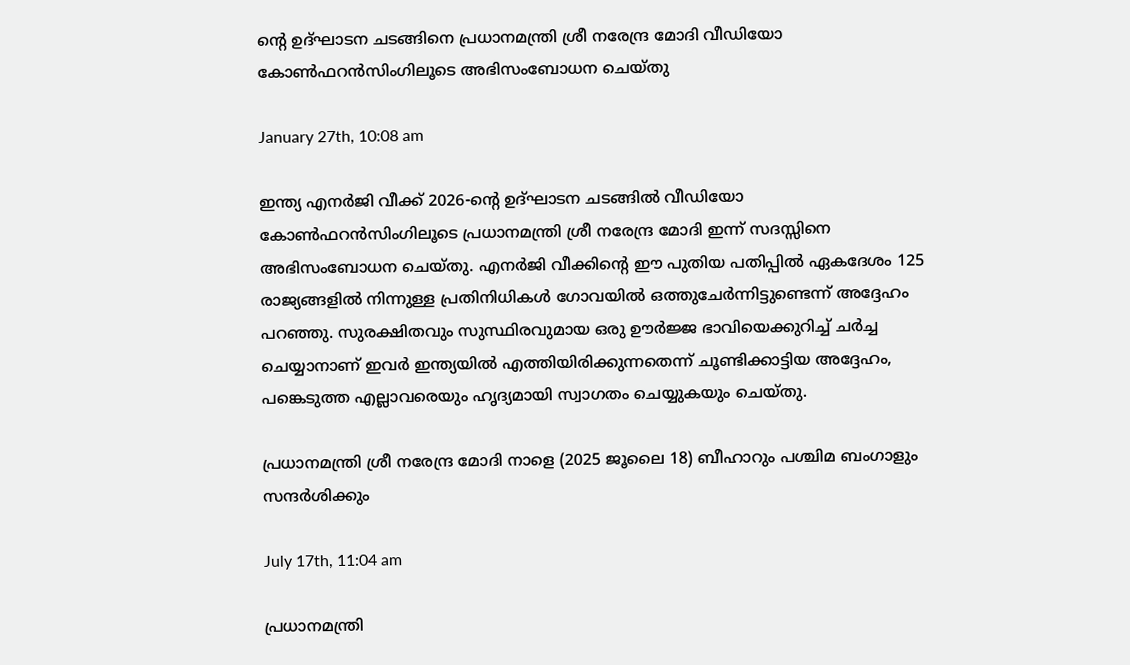ൻ്റെ ഉദ്ഘാടന ചടങ്ങിനെ പ്രധാനമന്ത്രി ശ്രീ നരേന്ദ്ര മോദി വീഡിയോ കോൺഫറൻസിംഗിലൂടെ അഭിസംബോധന ചെയ്തു

January 27th, 10:08 am

ഇന്ത്യ എനർജി വീക്ക് 2026-ന്റെ ഉദ്ഘാടന ചടങ്ങിൽ വീഡിയോ കോൺഫറൻസിംഗിലൂടെ പ്രധാനമന്ത്രി ശ്രീ നരേന്ദ്ര മോദി ഇന്ന് സദസ്സിനെ അഭിസംബോധന ചെയ്തു. എനർജി വീക്കിന്റെ ഈ പുതിയ പതിപ്പിൽ ഏകദേശം 125 രാജ്യങ്ങളിൽ നിന്നുള്ള പ്രതിനിധികൾ ഗോവയിൽ ഒത്തുചേർന്നിട്ടുണ്ടെന്ന് അദ്ദേഹം പറഞ്ഞു. സുരക്ഷിതവും സുസ്ഥിരവുമായ ഒരു ഊർജ്ജ ഭാവിയെക്കുറിച്ച് ചർച്ച ചെയ്യാനാണ് ഇവർ ഇന്ത്യയിൽ എത്തിയിരിക്കുന്നതെന്ന് ചൂണ്ടിക്കാട്ടിയ അദ്ദേഹം, പങ്കെടുത്ത എല്ലാവരെയും ഹൃദ്യമായി സ്വാഗതം ചെയ്യുകയും ചെയ്തു.

പ്രധാനമന്ത്രി ശ്രീ നരേന്ദ്ര മോദി നാളെ (2025 ജൂലൈ 18) ബീഹാറും പശ്ചിമ ബംഗാളും സന്ദർശിക്കും

July 17th, 11:04 am

പ്രധാനമന്ത്രി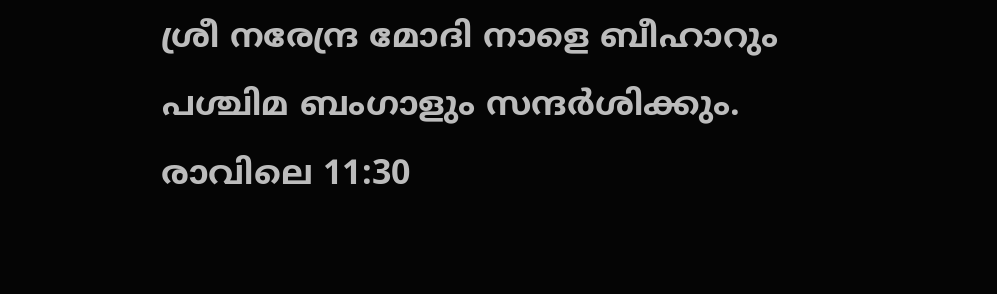ശ്രീ നരേന്ദ്ര മോദി നാളെ ബീഹാറും പശ്ചിമ ബംഗാളും സന്ദർശിക്കും. രാവിലെ 11:30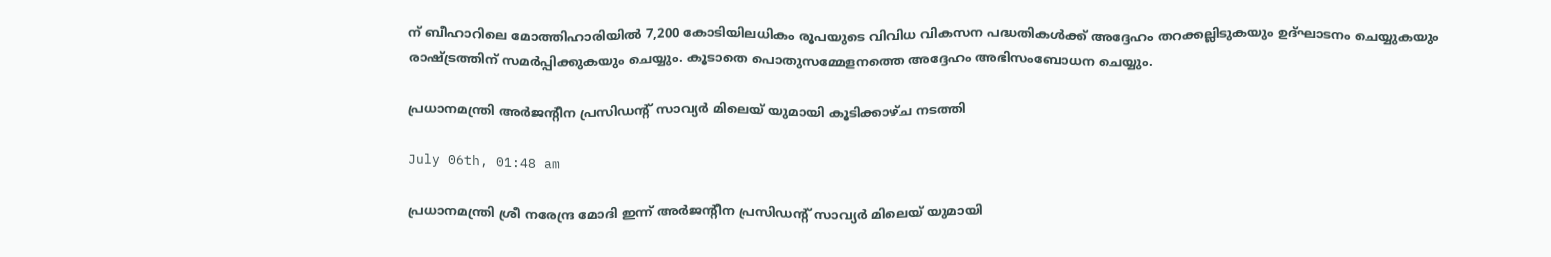ന് ബീഹാറിലെ മോത്തിഹാരിയിൽ 7,200 കോടിയിലധികം രൂപയുടെ വിവിധ വികസന പദ്ധതികൾക്ക് അദ്ദേഹം തറക്കല്ലിടുകയും ഉദ്ഘാടനം ചെയ്യുകയും രാഷ്ട്രത്തിന് സമർപ്പിക്കുകയും ചെയ്യും. കൂടാതെ പൊതുസമ്മേളനത്തെ അദ്ദേഹം അഭിസംബോധന ചെയ്യും.

പ്രധാനമന്ത്രി അർജൻ്റീന പ്രസിഡൻ്റ് സാവ്യർ മിലെയ് യുമായി കൂടിക്കാഴ്ച നടത്തി

July 06th, 01:48 am

പ്രധാനമന്ത്രി ശ്രീ നരേന്ദ്ര മോദി ഇന്ന് അർജൻ്റീന പ്രസിഡൻ്റ് സാവ്യർ മിലെയ് യുമായി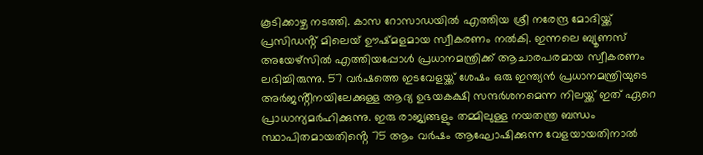കൂടിക്കാഴ്ച നടത്തി. കാസ റോസാഡയിൽ എത്തിയ ശ്രീ നരേന്ദ്ര മോദിയ്ക്ക് പ്രസിഡൻ്റ് മിലെയ് ഊഷ്മളമായ സ്വീകരണം നൽകി. ഇന്നലെ ബ്യൂണസ് അയേഴ്സിൽ എത്തിയപ്പോൾ പ്രധാനമന്ത്രിക്ക് ആചാരപരമായ സ്വീകരണം ലഭിച്ചിരുന്നു. 57 വർഷത്തെ ഇടവേളയ്ക്ക് ശേഷം ഒരു ഇന്ത്യൻ പ്രധാനമന്ത്രിയുടെ അർജൻ്റീനയിലേക്കുള്ള ആദ്യ ഉഭയകക്ഷി സന്ദർശനമെന്ന നിലയ്ക്ക് ഇത് ഏറെ പ്രാധാന്യമർഹിക്കുന്നു. ഇരു രാജ്യങ്ങളും തമ്മിലുള്ള നയതന്ത്ര ബന്ധം സ്ഥാപിതമായതിൻ്റെ 75 ആം വർഷം ആഘോഷിക്കുന്ന വേളയായതിനാൽ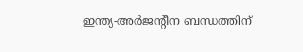ഇന്ത്യ-അർജൻ്റീന ബന്ധത്തിന്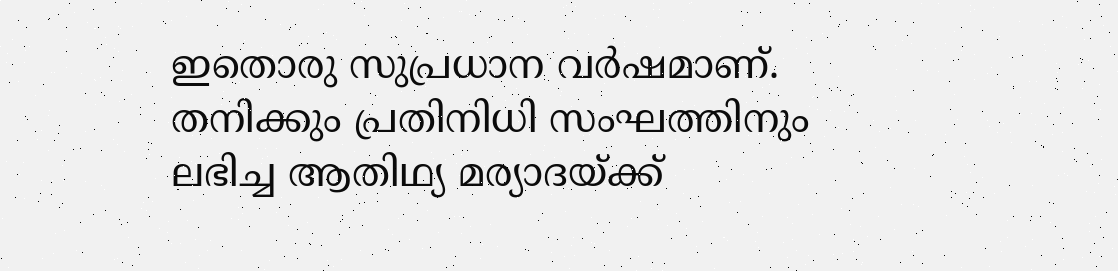ഇതൊരു സുപ്രധാന വർഷമാണ്. തനിക്കും പ്രതിനിധി സംഘത്തിനും ലഭിച്ച ആതിഥ്യ മര്യാദയ്ക്ക്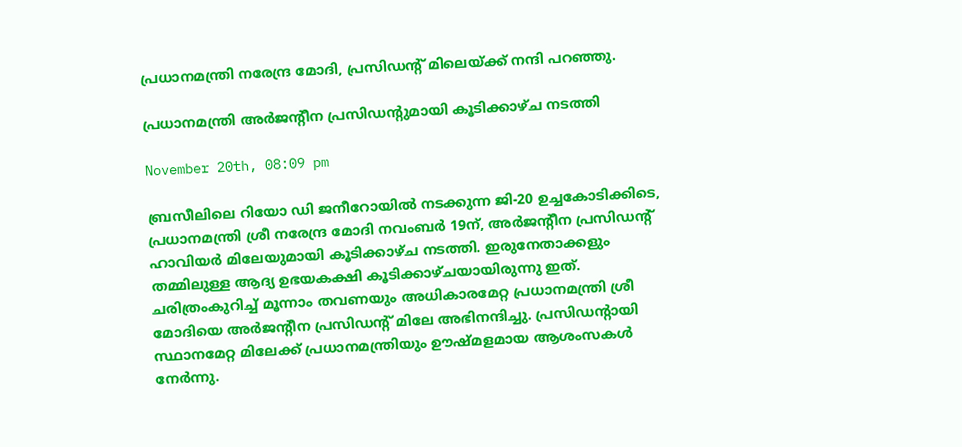പ്രധാനമന്ത്രി നരേന്ദ്ര മോദി, പ്രസിഡൻ്റ് മിലെയ്ക്ക് നന്ദി പറഞ്ഞു.

പ്രധാനമന്ത്രി അർജന്റീന പ്രസിഡന്റുമായി കൂടിക്കാഴ്ച നടത്തി

November 20th, 08:09 pm

ബ്രസീലിലെ റിയോ ഡി ജനീറോയിൽ നടക്കുന്ന ജി-20 ഉച്ചകോടിക്കിടെ, പ്രധാനമന്ത്രി ശ്രീ നരേന്ദ്ര മോദി നവംബർ 19ന്, അർജന്റീന പ്രസിഡന്റ് ഹാവിയർ മിലേയുമായി കൂടിക്കാഴ്ച നടത്തി. ഇരുനേതാക്കളും തമ്മിലുള്ള ആദ്യ ഉഭയകക്ഷി കൂടിക്കാഴ്ചയായിരുന്നു ഇത്. ചരിത്രംകുറിച്ച് മൂന്നാം തവണയും അധികാരമേറ്റ പ്രധാനമന്ത്രി ശ്രീ മോദിയെ അർജന്റീന പ്രസിഡന്റ് മിലേ അഭിനന്ദിച്ചു. പ്രസിഡന്റായി സ്ഥാനമേറ്റ മിലേക്ക് പ്രധാനമന്ത്രിയും ഊഷ്മളമായ ആശംസകൾ നേർന്നു.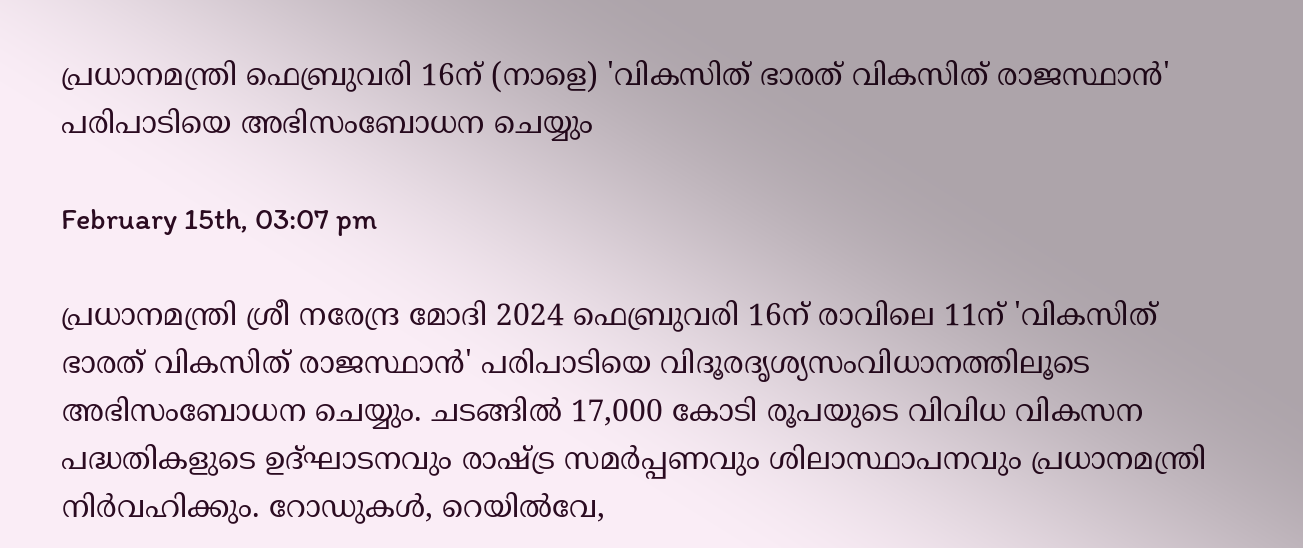പ്രധാനമന്ത്രി ഫെബ്രുവരി 16ന് (നാളെ) 'വികസിത് ഭാരത് വികസിത് രാജസ്ഥാന്‍' പരിപാടിയെ അഭിസംബോധന ചെയ്യും

February 15th, 03:07 pm

പ്രധാനമന്ത്രി ശ്രീ നരേന്ദ്ര മോദി 2024 ഫെബ്രുവരി 16ന് രാവിലെ 11ന് 'വികസിത് ഭാരത് വികസിത് രാജസ്ഥാന്‍' പരിപാടിയെ വിദൂരദൃശ്യസംവിധാനത്തിലൂടെ അഭിസംബോധന ചെയ്യും. ചടങ്ങില്‍ 17,000 കോടി രൂപയുടെ വിവിധ വികസന പദ്ധതികളുടെ ഉദ്ഘാടനവും രാഷ്ട്ര സമര്‍പ്പണവും ശിലാസ്ഥാപനവും പ്രധാനമന്ത്രി നിര്‍വഹിക്കും. റോഡുകള്‍, റെയില്‍വേ,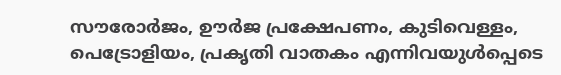സൗരോര്‍ജം, ഊര്‍ജ പ്രക്ഷേപണം, കുടിവെള്ളം, പെട്രോളിയം, പ്രകൃതി വാതകം എന്നിവയുള്‍പ്പെടെ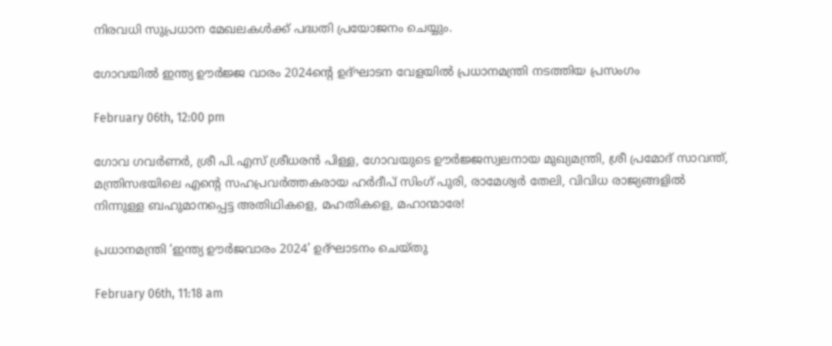നിരവധി സുപ്രധാന മേഖലകള്‍ക്ക് പദ്ധതി പ്രയോജനം ചെയ്യും.

ഗോവയില്‍ ഇന്ത്യ ഊര്‍ജ്ജ വാരം 2024ന്റെ ഉദ്ഘാടന വേളയില്‍ പ്രധാനമന്ത്രി നടത്തിയ പ്രസംഗം

February 06th, 12:00 pm

ഗോവ ഗവര്‍ണര്‍, ശ്രീ പി.എസ് ശ്രീധരന്‍ പിള്ള, ഗോവയുടെ ഊര്‍ജ്ജസ്വലനായ മുഖ്യമന്ത്രി, ശ്രീ പ്രമോദ് സാവന്ത്, മന്ത്രിസഭയിലെ എന്റെ സഹപ്രവര്‍ത്തകരായ ഹര്‍ദീപ് സിംഗ് പുരി, രാമേശ്വര്‍ തേലി, വിവിധ രാജ്യങ്ങളില്‍ നിന്നുള്ള ബഹുമാനപ്പെട്ട അതിഥികളെ, മഹതികളെ, മഹാന്മാരേ!

പ്രധാനമന്ത്രി ‘ഇന്ത്യ ഊർജവാരം 2024’ ഉദ്ഘാടനം ചെയ്തു

February 06th, 11:18 am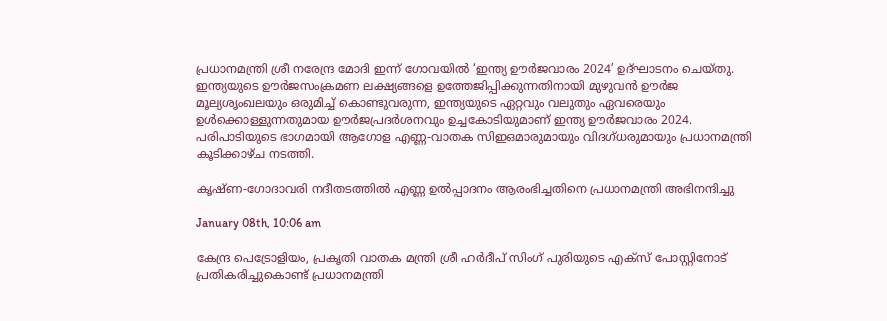പ്രധാനമന്ത്രി ശ്രീ നരേന്ദ്ര മോദി ഇന്ന് ഗോവയിൽ ‘ഇന്ത്യ ഊർജവാരം 2024’ ഉദ്ഘാടനം ചെയ്തു. ഇന്ത്യയുടെ ഊർജസംക്രമണ ലക്ഷ്യങ്ങളെ ഉത്തേജിപ്പിക്കുന്നതിനായി മുഴുവൻ ഊർജ മൂല്യശൃംഖലയും ഒരുമിച്ച് കൊണ്ടുവരുന്ന, ഇന്ത്യയുടെ ഏറ്റവും വലുതും ഏവരെയും ഉൾക്കൊള്ളുന്നതുമായ ഊർജപ്രദർശനവും ഉച്ചകോടിയുമാണ് ഇന്ത്യ ഊർജവാരം 2024. പരിപാടിയുടെ ഭാഗമായി ആഗോള എണ്ണ-വാതക സിഇഒമാരുമായും വിദഗ്ധരുമായും പ്രധാനമന്ത്രി കൂടിക്കാഴ്ച നടത്തി.

കൃഷ്ണ-ഗോദാവരി നദീതടത്തിൽ എണ്ണ ഉൽപ്പാദനം ആരംഭിച്ചതിനെ പ്രധാനമന്ത്രി അഭിനന്ദിച്ചു

January 08th, 10:06 am

കേന്ദ്ര പെട്രോളിയം, പ്രകൃതി വാതക മന്ത്രി ശ്രീ ഹർദീപ് സിംഗ് പുരിയുടെ എക്‌സ് പോസ്റ്റിനോട് പ്രതികരിച്ചുകൊണ്ട് പ്രധാനമന്ത്രി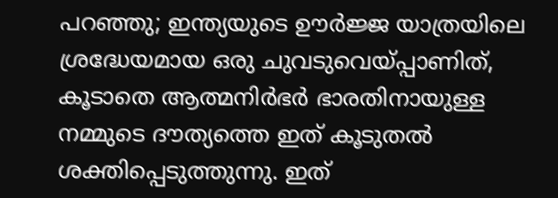പറഞ്ഞു; ഇന്ത്യയുടെ ഊർജ്ജ യാത്രയിലെ ശ്രദ്ധേയമായ ഒരു ചുവടുവെയ്പ്പാണിത്, കൂടാതെ ആത്മനിർഭർ ഭാരതിനായുള്ള നമ്മുടെ ദൗത്യത്തെ ഇത് കൂടുതൽ ശക്തിപ്പെടുത്തുന്നു. ഇത്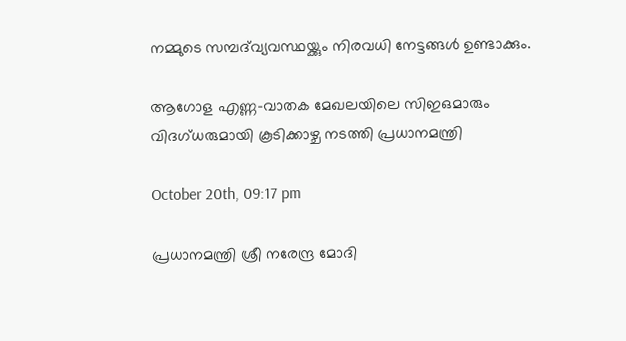നമ്മുടെ സമ്പദ്‌വ്യവസ്ഥയ്ക്കും നിരവധി നേട്ടങ്ങൾ ഉണ്ടാക്കും.

ആഗോള എണ്ണ-വാതക മേഖലയിലെ സിഇഒമാരും വിദഗ്ധരുമായി കൂടിക്കാഴ്ച നടത്തി പ്രധാനമന്ത്രി

October 20th, 09:17 pm

പ്രധാനമന്ത്രി ശ്രീ നരേന്ദ്ര മോദി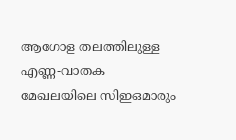ആഗോള തലത്തിലുള്ള എണ്ണ-വാതക മേഖലയിലെ സിഇഒമാരും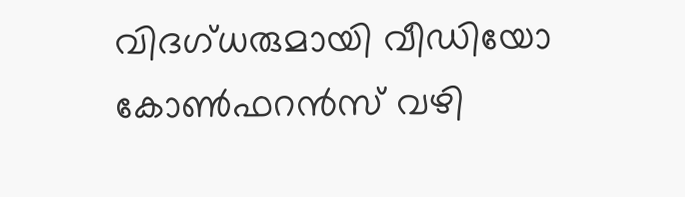വിദഗ്ധരുമായി വീഡിയോ കോണ്‍ഫറന്‍സ് വഴി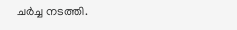ചര്‍ച്ച നടത്തി.